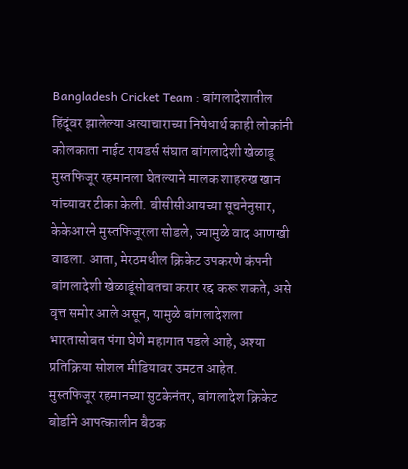Bangladesh Cricket Team : बांगलादेशातील हिंदूंवर झालेल्या अत्याचाराच्या निषेधार्थ काही लोकांनी कोलकाता नाईट रायडर्स संघात बांगलादेशी खेळाडू मुस्तफिजूर रहमानला घेतल्याने मालक शाहरुख खान यांच्यावर टीका केली. बीसीसीआयच्या सूचनेनुसार, केकेआरने मुस्तफिजूरला सोडले, ज्यामुळे वाद आणखी वाढला. आता, मेरठमधील क्रिकेट उपकरणे कंपनी बांगलादेशी खेळाडूंसोबतचा करार रद्द करू शकते, असे वृत्त समोर आले असून, यामुळे बांगलादेशला भारतासोबत पंगा घेणे महागात पडले आहे, अश्या प्रतिक्रिया सोशल मीडियावर उमटत आहेत.
मुस्तफिजूर रहमानच्या सुटकेनंतर, बांगलादेश क्रिकेट बोर्डाने आपत्कालीन बैठक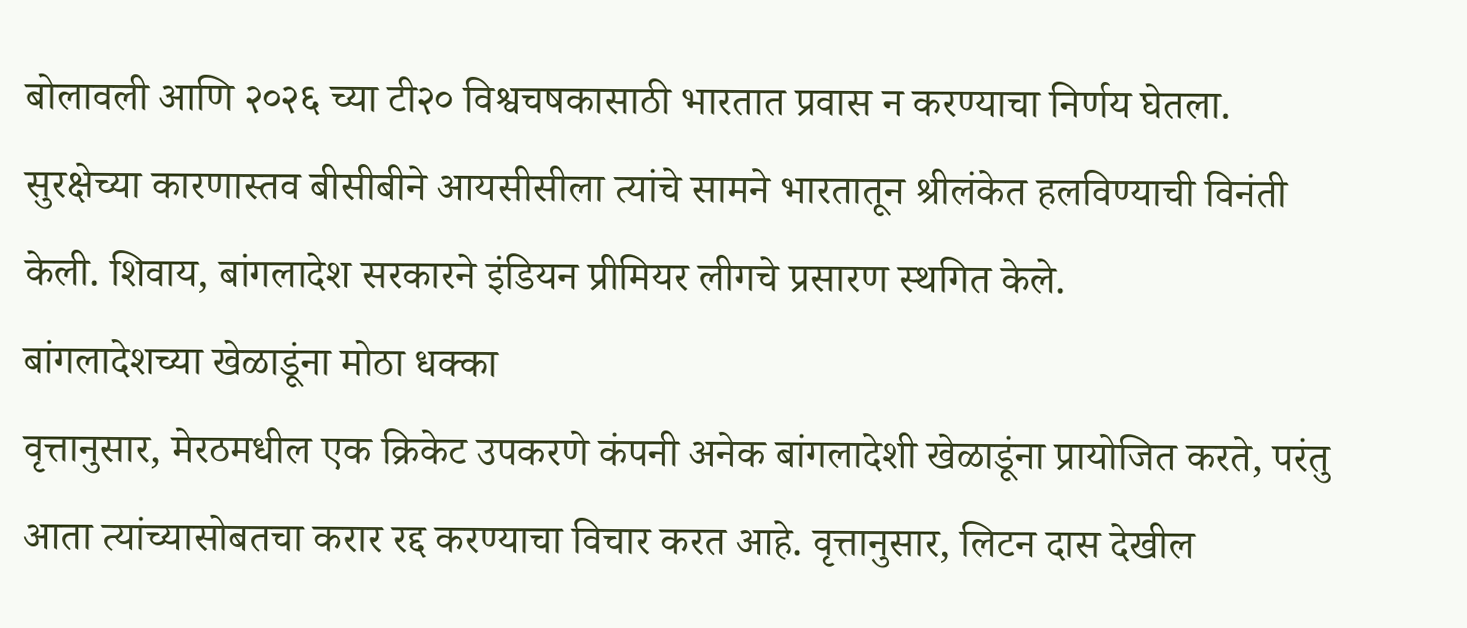बोलावली आणि २०२६ च्या टी२० विश्वचषकासाठी भारतात प्रवास न करण्याचा निर्णय घेतला. सुरक्षेच्या कारणास्तव बीसीबीने आयसीसीला त्यांचे सामने भारतातून श्रीलंकेत हलविण्याची विनंती केली. शिवाय, बांगलादेश सरकारने इंडियन प्रीमियर लीगचे प्रसारण स्थगित केले.
बांगलादेशच्या खेळाडूंना मोठा धक्का
वृत्तानुसार, मेरठमधील एक क्रिकेट उपकरणे कंपनी अनेक बांगलादेशी खेळाडूंना प्रायोजित करते, परंतु आता त्यांच्यासोबतचा करार रद्द करण्याचा विचार करत आहे. वृत्तानुसार, लिटन दास देखील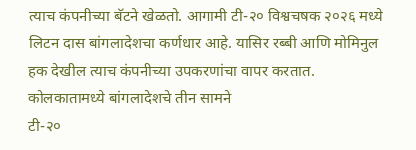त्याच कंपनीच्या बॅटने खेळतो. आगामी टी-२० विश्वचषक २०२६ मध्ये लिटन दास बांगलादेशचा कर्णधार आहे. यासिर रब्बी आणि मोमिनुल हक देखील त्याच कंपनीच्या उपकरणांचा वापर करतात.
कोलकातामध्ये बांगलादेशचे तीन सामने
टी-२०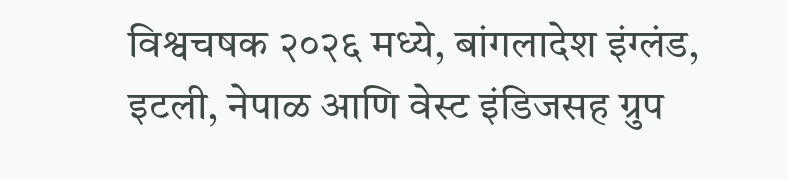विश्वचषक २०२६ मध्ये, बांगलादेश इंग्लंड, इटली, नेपाळ आणि वेस्ट इंडिजसह ग्रुप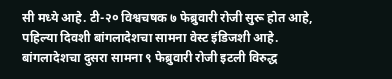सी मध्ये आहे. टी-२० विश्वचषक ७ फेब्रुवारी रोजी सुरू होत आहे, पहिल्या दिवशी बांगलादेशचा सामना वेस्ट इंडिजशी आहे.
बांगलादेशचा दुसरा सामना ९ फेब्रुवारी रोजी इटली विरुद्ध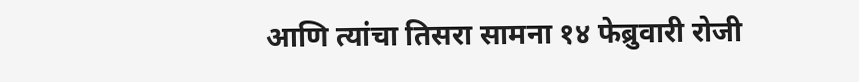आणि त्यांचा तिसरा सामना १४ फेब्रुवारी रोजी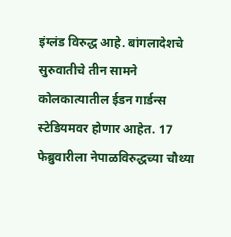इंग्लंड विरुद्ध आहे. बांगलादेशचे सुरुवातीचे तीन सामने कोलकात्यातील ईडन गार्डन्स स्टेडियमवर होणार आहेत. 17 फेब्रुवारीला नेपाळविरुद्धच्या चौथ्या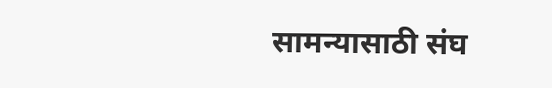सामन्यासाठी संघ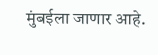मुंबईला जाणार आहे.